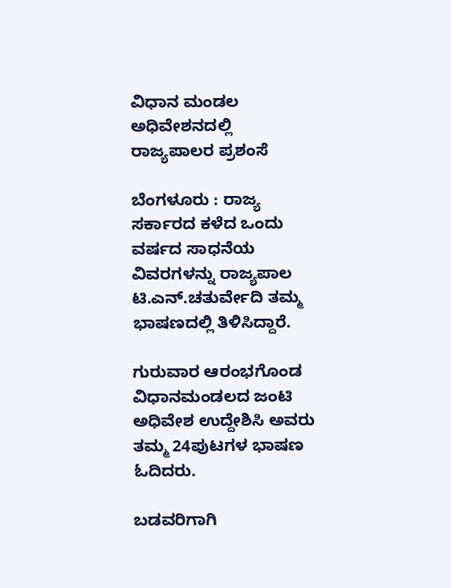ವಿಧಾನ ಮಂಡಲ ಅಧಿವೇಶನದಲ್ಲಿ ರಾಜ್ಯಪಾಲರ ಪ್ರಶಂಸೆ

ಬೆಂಗಳೂರು : ರಾಜ್ಯ ಸರ್ಕಾರದ ಕಳೆದ ಒಂದು ವರ್ಷದ ಸಾಧನೆಯ ವಿವರಗಳನ್ನು ರಾಜ್ಯಪಾಲ ಟಿ.ಎನ್‌.ಚತುರ್ವೇದಿ ತಮ್ಮ ಭಾಷಣದಲ್ಲಿ ತಿಳಿಸಿದ್ದಾರೆ.

ಗುರುವಾರ ಆರಂಭಗೊಂಡ ವಿಧಾನಮಂಡಲದ ಜಂಟಿ ಅಧಿವೇಶ ಉದ್ದೇಶಿಸಿ ಅವರು ತಮ್ಮ 24ಪುಟಗಳ ಭಾಷಣ ಓದಿದರು.

ಬಡವರಿಗಾಗಿ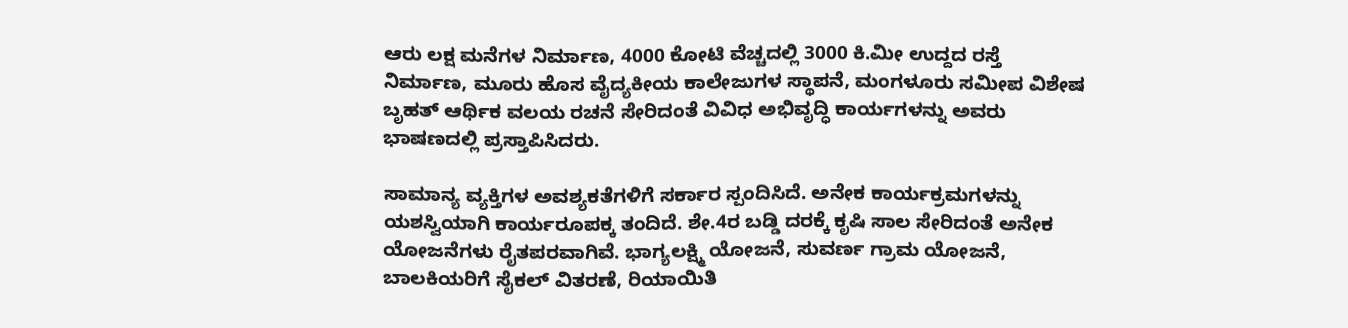ಆರು ಲಕ್ಷ ಮನೆಗಳ ನಿರ್ಮಾಣ, 4000 ಕೋಟಿ ವೆಚ್ಚದಲ್ಲಿ 3000 ಕಿ.ಮೀ ಉದ್ದದ ರಸ್ತೆ ನಿರ್ಮಾಣ, ಮೂರು ಹೊಸ ವೈದ್ಯಕೀಯ ಕಾಲೇಜುಗಳ ಸ್ಥಾಪನೆ, ಮಂಗಳೂರು ಸಮೀಪ ವಿಶೇಷ ಬೃಹತ್‌ ಆರ್ಥಿಕ ವಲಯ ರಚನೆ ಸೇರಿದಂತೆ ವಿವಿಧ ಅಭಿವೃದ್ಧಿ ಕಾರ್ಯಗಳನ್ನು ಅವರು ಭಾಷಣದಲ್ಲಿ ಪ್ರಸ್ತಾಪಿಸಿದರು.

ಸಾಮಾನ್ಯ ವ್ಯಕ್ತಿಗಳ ಅವಶ್ಯಕತೆಗಳಿಗೆ ಸರ್ಕಾರ ಸ್ಪಂದಿಸಿದೆ. ಅನೇಕ ಕಾರ್ಯಕ್ರಮಗಳನ್ನು ಯಶಸ್ವಿಯಾಗಿ ಕಾರ್ಯರೂಪಕ್ಕ ತಂದಿದೆ. ಶೇ.4ರ ಬಡ್ಡಿ ದರಕ್ಕೆ ಕೃಷಿ ಸಾಲ ಸೇರಿದಂತೆ ಅನೇಕ ಯೋಜನೆಗಳು ರೈತಪರವಾಗಿವೆ. ಭಾಗ್ಯಲಕ್ಷ್ಮಿ ಯೋಜನೆ, ಸುವರ್ಣ ಗ್ರಾಮ ಯೋಜನೆ, ಬಾಲಕಿಯರಿಗೆ ಸೈಕಲ್‌ ವಿತರಣೆ, ರಿಯಾಯಿತಿ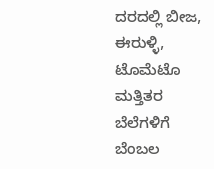ದರದಲ್ಲಿ ಬೀಜ, ಈರುಳ್ಳಿ, ಟೊಮೆಟೊ ಮತ್ತಿತರ ಬೆಲೆಗಳಿಗೆ ಬೆಂಬಲ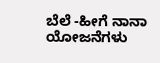ಬೆಲೆ -ಹೀಗೆ ನಾನಾ ಯೋಜನೆಗಳು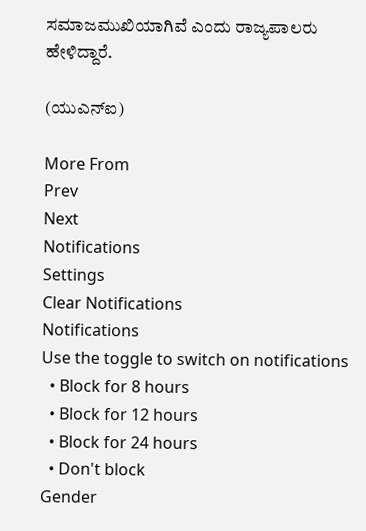ಸಮಾಜಮುಖಿಯಾಗಿವೆ ಎಂದು ರಾಜ್ಯಪಾಲರು ಹೇಳಿದ್ದಾರೆ.

(ಯುಎನ್‌ಐ)

More From
Prev
Next
Notifications
Settings
Clear Notifications
Notifications
Use the toggle to switch on notifications
  • Block for 8 hours
  • Block for 12 hours
  • Block for 24 hours
  • Don't block
Gender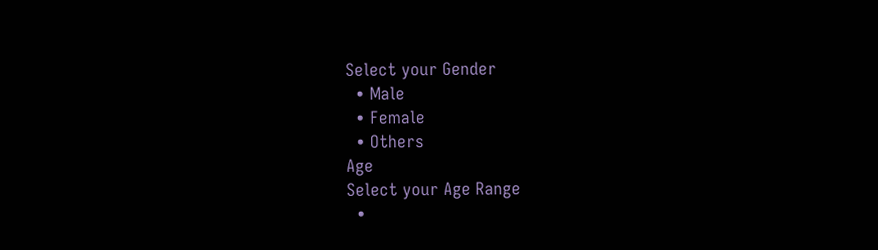Select your Gender
  • Male
  • Female
  • Others
Age
Select your Age Range
  •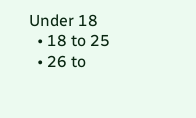Under 18
  • 18 to 25
  • 26 to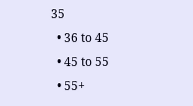35
  • 36 to 45
  • 45 to 55
  • 55+